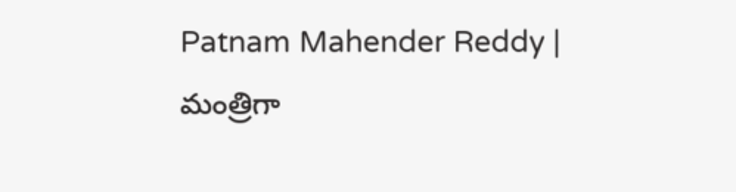Patnam Mahender Reddy | మంత్రిగా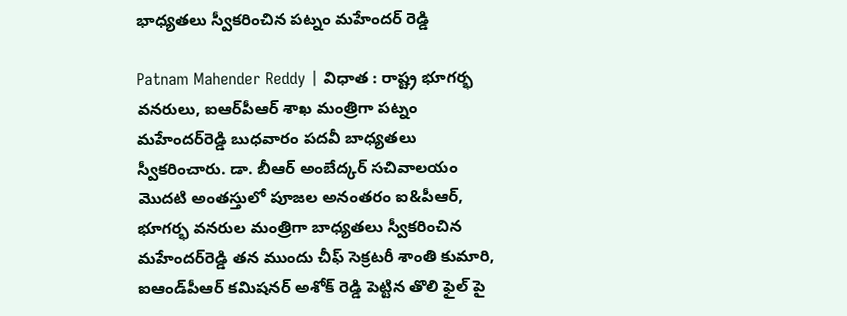భాధ్యతలు స్వీకరించిన పట్నం మహేందర్ రెడ్డి

Patnam Mahender Reddy | విధాత : రాష్ట్ర భూగర్భ వనరులు, ఐఆర్‌పీఆర్‌ శాఖ మంత్రిగా పట్నం మహేందర్‌రెడ్డి బుధవారం పదవీ బాధ్యతలు స్వీకరించారు. డా. బీఆర్ అంబేద్కర్ సచివాలయం మొదటి అంతస్తులో పూజల అనంతరం ఐ&పీఆర్, భూగర్భ వనరుల మంత్రిగా బాధ్యతలు స్వీకరించిన మహేందర్‌రెడ్డి తన ముందు చీఫ్ సెక్రటరీ శాంతి కుమారి, ఐఆండ్‌పీఆర్‌ కమిషనర్ అశోక్ రెడ్డి పెట్టిన తొలి ఫైల్ పై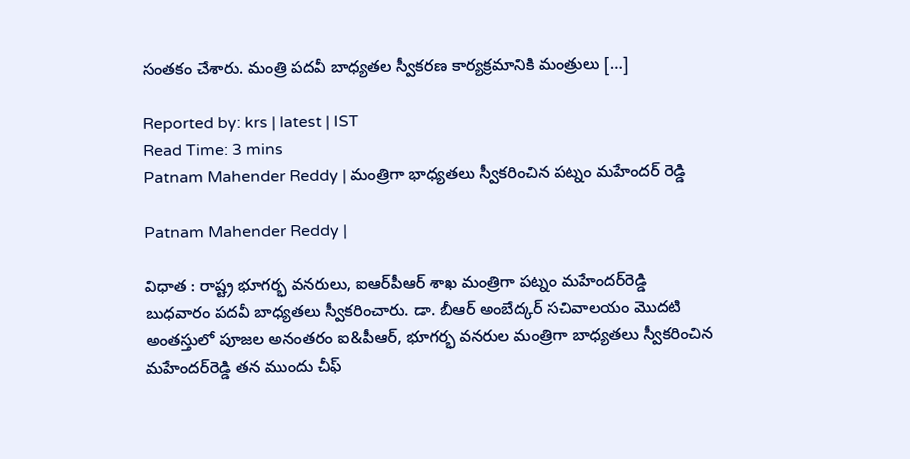సంతకం చేశారు. మంత్రి పదవీ బాధ్యతల స్వీకరణ కార్యక్రమానికి మంత్రులు […]

Reported by: krs | latest | IST
Read Time: 3 mins
Patnam Mahender Reddy | మంత్రిగా భాధ్యతలు స్వీకరించిన పట్నం మహేందర్ రెడ్డి

Patnam Mahender Reddy |

విధాత : రాష్ట్ర భూగర్భ వనరులు, ఐఆర్‌పీఆర్‌ శాఖ మంత్రిగా పట్నం మహేందర్‌రెడ్డి బుధవారం పదవీ బాధ్యతలు స్వీకరించారు. డా. బీఆర్ అంబేద్కర్ సచివాలయం మొదటి అంతస్తులో పూజల అనంతరం ఐ&పీఆర్, భూగర్భ వనరుల మంత్రిగా బాధ్యతలు స్వీకరించిన మహేందర్‌రెడ్డి తన ముందు చీఫ్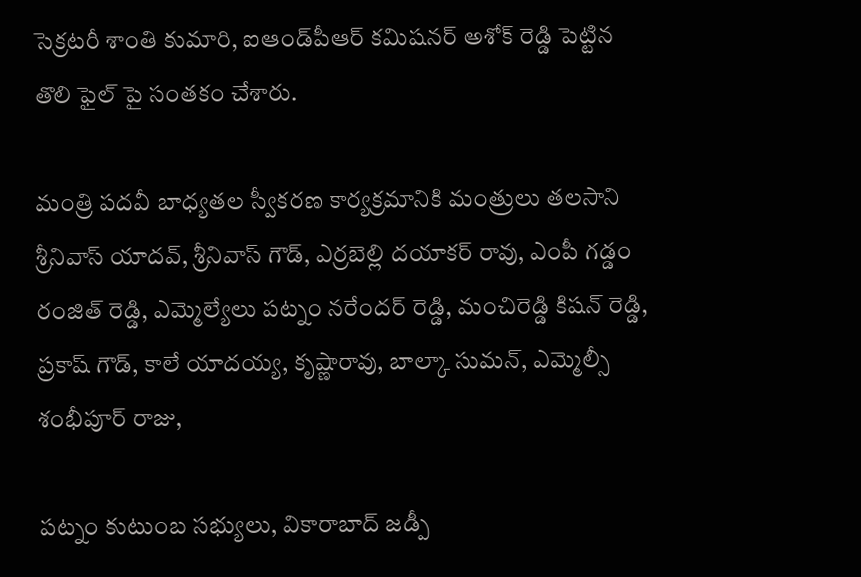సెక్రటరీ శాంతి కుమారి, ఐఆండ్‌పీఆర్‌ కమిషనర్ అశోక్ రెడ్డి పెట్టిన తొలి ఫైల్ పై సంతకం చేశారు.

మంత్రి పదవీ బాధ్యతల స్వీకరణ కార్యక్రమానికి మంత్రులు తలసాని శ్రీనివాస్ యాదవ్, శ్రీనివాస్ గౌడ్, ఎర్రబెల్లి దయాకర్ రావు, ఎంపీ గడ్డం రంజిత్ రెడ్డి, ఎమ్మెల్యేలు పట్నం నరేందర్ రెడ్డి, మంచిరెడ్డి కిషన్ రెడ్డి, ప్రకాష్ గౌడ్, కాలే యాదయ్య, కృష్ణారావు, బాల్కా సుమన్, ఎమ్మెల్సీ శంభీపూర్ రాజు,

పట్నం కుటుంబ సభ్యులు, వికారాబాద్ జడ్పీ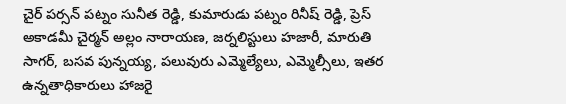చైర్ పర్సన్ పట్నం సునీత రెడ్డి, కుమారుడు పట్నం రినీష్ రెడ్డి, ప్రెస్‌ అకాడమీ చైర్మన్ అల్లం నారాయణ, జర్నలిస్టులు హజారీ, మారుతి సాగర్, బసవ పున్నయ్య, పలువురు ఎమ్మెల్యేలు, ఎమ్మెల్సీలు, ఇతర ఉన్నతాధికారులు హాజరై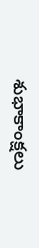శుభాకాంక్షలు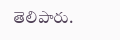తెలిపారు.